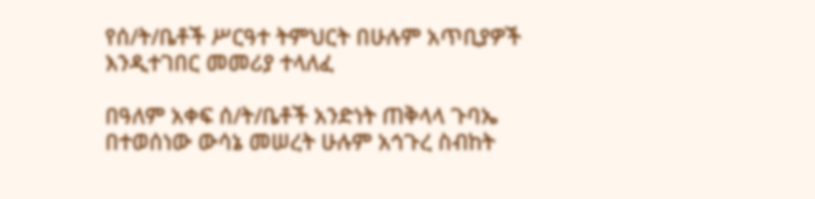የሰ/ት/ቤቶች ሥርዓተ ትምህርት በሁሉም አጥቢያዎች እንዲተገበር መመሪያ ተላለፈ

በዓለም አቀፍ ሰ/ት/ቤቶች አንድነት ጠቅላላ ጉባኤ በተወሰነው ውሳኔ መሠረት ሁሉም አኅጉረ ስብከት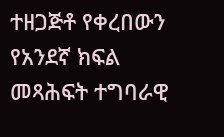ተዘጋጅቶ የቀረበውን የአንደኛ ክፍል መጻሕፍት ተግባራዊ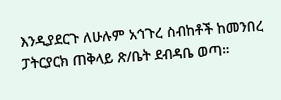እንዲያደርጉ ለሁሉም አኅጉረ ስብከቶች ከመንበረ ፓትርያርክ ጠቅላይ ጽ/ቤት ደብዳቤ ወጣ።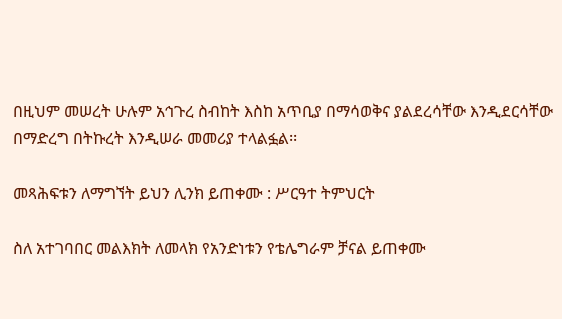በዚህም መሠረት ሁሉም አኅጉረ ስብከት እስከ አጥቢያ በማሳወቅና ያልደረሳቸው እንዲደርሳቸው በማድረግ በትኩረት እንዲሠራ መመሪያ ተላልፏል፡፡

መጻሕፍቱን ለማግኘት ይህን ሊንክ ይጠቀሙ : ሥርዓተ ትምህርት

ስለ አተገባበር መልእክት ለመላክ የአንድነቱን የቴሌግራም ቻናል ይጠቀሙ